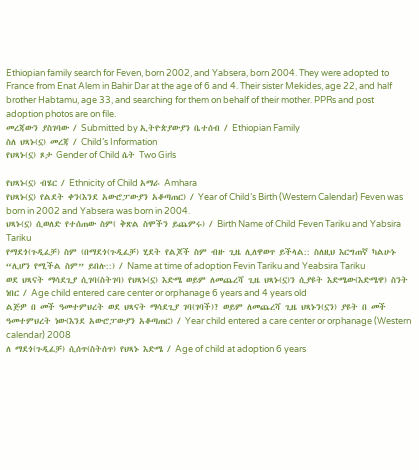Ethiopian family search for Feven, born 2002, and Yabsera, born 2004. They were adopted to France from Enat Alem in Bahir Dar at the age of 6 and 4. Their sister Mekides, age 22, and half brother Habtamu, age 33, and searching for them on behalf of their mother. PPRs and post adoption photos are on file.
መረጃውን ያስገባው / Submitted by ኢትዮጵያውያን ቤተሰብ / Ethiopian Family
ስለ ህጻኑ(ኗ) መረጃ / Child’s Information
የህጻኑ(ኗ) ጾታ Gender of Child ሴት Two Girls

የህጻኑ(ኗ) ብሄር / Ethnicity of Child አማራ Amhara
የህጻኑ(ኗ) የልደት ቀን(እንደ አውሮፓውያን አቆጣጠር) / Year of Child’s Birth (Western Calendar) Feven was born in 2002 and Yabsera was born in 2004.
ህጻኑ(ኗ) ሲወለድ የተሰጠው ስም( ቅጽል ስሞችን ይጨምሩ) / Birth Name of Child Feven Tariku and Yabsira Tariku
የማደጎ(ጉዲፈቻ) ስም (በማደጎ(ጉዲፈቻ) ሂደት የልጆች ስም ብዙ ጊዜ ሊለዋወጥ ይችላል:: ስለዚህ እርግጠኛ ካልሁኑ “ሊሆን የሚችል ስም” ይበሉ::) / Name at time of adoption Fevin Tariku and Yeabsira Tariku
ወደ ህጻናት ማሳደጊያ ሲገባ(ስትገባ) የህጻኑ(ኗ) እድሜ ወይም ለመጨረሻ ጊዜ ህጻኑ(ኗ)ን ሲያዩት እድሜው(እድሜዋ) ስንት ነበር / Age child entered care center or orphanage 6 years and 4 years old
ልጅዎ በ መች ዓመተምህረት ወደ ህጻናት ማሳደጊያ ገባ(ገባች)? ወይም ለመጨረሻ ጊዜ ህጻኑን(ኗን) ያዩት በ መች ዓመተምህረት ነው(እንደ አውሮፓውያን አቆጣጠር) / Year child entered a care center or orphanage (Western calendar) 2008
ለ ማደጎ(ጉዲፈቻ) ሲሰጥ(ስትሰጥ) የህጻኑ እድሜ / Age of child at adoption 6 years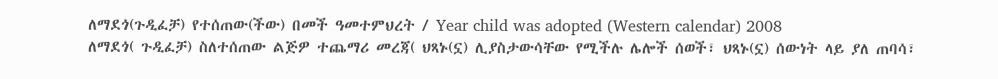ለማደጎ(ጉዲፈቻ) የተሰጠው(ችው) በመች ዓመተምህረት / Year child was adopted (Western calendar) 2008
ለማደጎ( ጉዲፈቻ) ስለተሰጠው ልጅዎ ተጨማሪ መረጃ( ህጻኑ(ኗ) ሊያስታውሳቸው የሚችሉ ሌሎች ሰወች፣ ህጻኑ(ኗ) ሰውነት ላይ ያለ ጠባሳ፣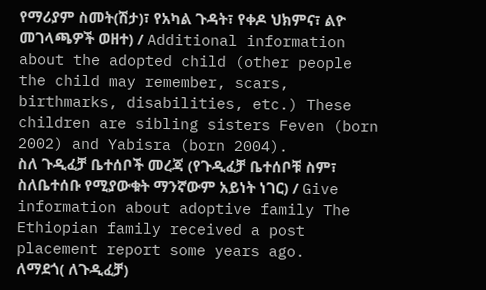የማሪያም ስመት(ሽታ)፣ የአካል ጉዳት፣ የቀዶ ህክምና፣ ልዮ መገላጫዎች ወዘተ) / Additional information about the adopted child (other people the child may remember, scars, birthmarks, disabilities, etc.) These children are sibling sisters Feven (born 2002) and Yabisra (born 2004).
ስለ ጉዲፈቻ ቤተሰቦች መረጃ (የጉዲፈቻ ቤተሰቦቹ ስም፣ ስለቤተሰቡ የሚያውቁት ማንኛውም አይነት ነገር) / Give information about adoptive family The Ethiopian family received a post placement report some years ago.
ለማደጎ( ለጉዲፈቻ)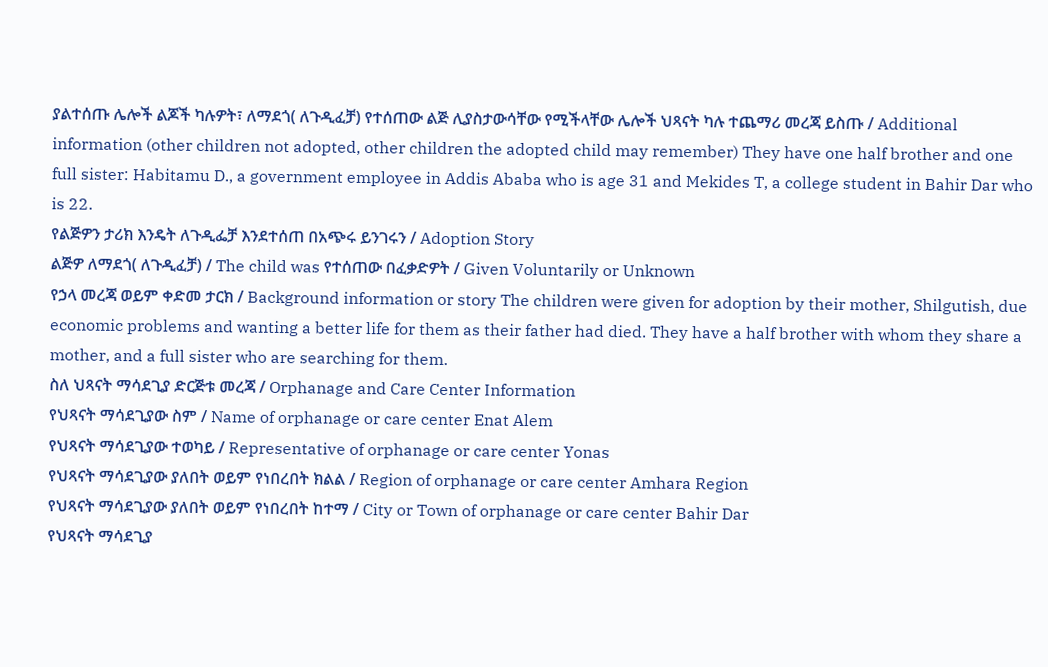ያልተሰጡ ሌሎች ልጆች ካሉዎት፣ ለማደጎ( ለጉዲፈቻ) የተሰጠው ልጅ ሊያስታውሳቸው የሚችላቸው ሌሎች ህጻናት ካሉ ተጨማሪ መረጃ ይስጡ / Additional information (other children not adopted, other children the adopted child may remember) They have one half brother and one full sister: Habitamu D., a government employee in Addis Ababa who is age 31 and Mekides T, a college student in Bahir Dar who is 22.
የልጅዎን ታሪክ እንዴት ለጉዲፌቻ እንደተሰጠ በአጭሩ ይንገሩን / Adoption Story
ልጅዎ ለማደጎ( ለጉዲፈቻ) / The child was የተሰጠው በፈቃድዎት / Given Voluntarily or Unknown
የኃላ መረጃ ወይም ቀድመ ታርክ / Background information or story The children were given for adoption by their mother, Shilgutish, due economic problems and wanting a better life for them as their father had died. They have a half brother with whom they share a mother, and a full sister who are searching for them.
ስለ ህጻናት ማሳደጊያ ድርጅቱ መረጃ / Orphanage and Care Center Information
የህጻናት ማሳደጊያው ስም / Name of orphanage or care center Enat Alem
የህጻናት ማሳደጊያው ተወካይ / Representative of orphanage or care center Yonas
የህጻናት ማሳደጊያው ያለበት ወይም የነበረበት ክልል / Region of orphanage or care center Amhara Region
የህጻናት ማሳደጊያው ያለበት ወይም የነበረበት ከተማ / City or Town of orphanage or care center Bahir Dar
የህጻናት ማሳደጊያ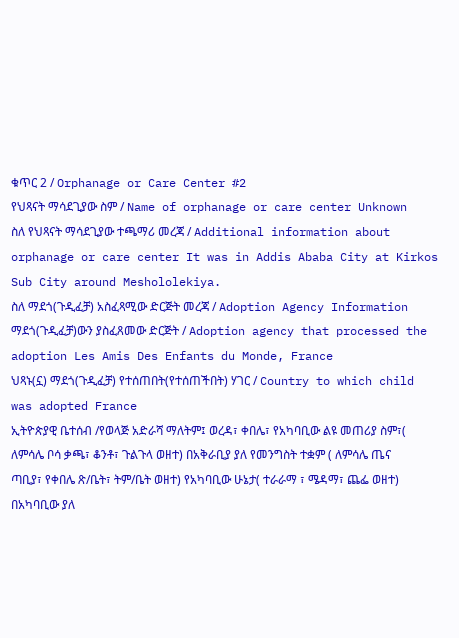ቁጥር 2 / Orphanage or Care Center #2
የህጻናት ማሳደጊያው ስም / Name of orphanage or care center Unknown
ስለ የህጻናት ማሳደጊያው ተጫማሪ መረጃ / Additional information about orphanage or care center It was in Addis Ababa City at Kirkos Sub City around Meshololekiya.
ስለ ማደጎ(ጉዲፈቻ) አስፈጻሚው ድርጅት መረጃ / Adoption Agency Information
ማደጎ(ጉዲፈቻ)ውን ያስፈጸመው ድርጅት / Adoption agency that processed the adoption Les Amis Des Enfants du Monde, France
ህጻኑ(ኗ) ማደጎ(ጉዲፈቻ) የተሰጠበት(የተሰጠችበት) ሃገር / Country to which child was adopted France
ኢትዮጵያዊ ቤተሰብ /የወላጅ አድራሻ ማለትም፤ ወረዳ፣ ቀበሌ፣ የአካባቢው ልዩ መጠሪያ ስም፣( ለምሳሌ ቦሳ ቃጫ፣ ቆንቶ፣ ጉልጉላ ወዘተ) በአቅራቢያ ያለ የመንግስት ተቋም ( ለምሳሌ ጤና ጣቢያ፣ የቀበሌ ጽ/ቤት፣ ትም/ቤት ወዘተ) የአካባቢው ሁኔታ( ተራራማ ፣ ሜዳማ፣ ጨፌ ወዘተ) በአካባቢው ያለ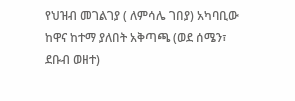የህዝብ መገልገያ ( ለምሳሌ ገበያ) አካባቢው ከዋና ከተማ ያለበት አቅጣጫ (ወደ ሰሜን፣ ደቡብ ወዘተ)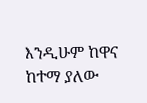እንዲሁም ከዋና ከተማ ያለው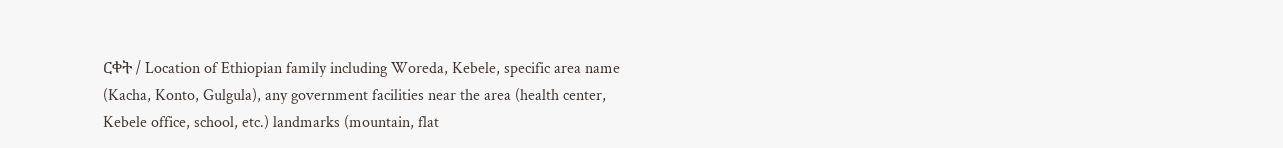ርቀት / Location of Ethiopian family including Woreda, Kebele, specific area name (Kacha, Konto, Gulgula), any government facilities near the area (health center, Kebele office, school, etc.) landmarks (mountain, flat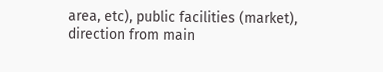area, etc), public facilities (market), direction from main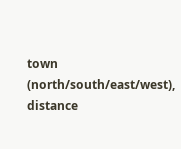town (north/south/east/west), distance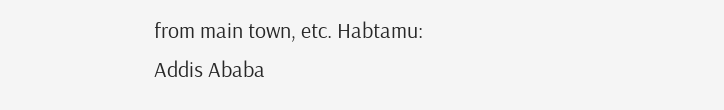from main town, etc. Habtamu: Addis Ababa